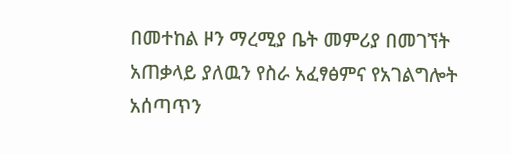በመተከል ዞን ማረሚያ ቤት መምሪያ በመገኘት አጠቃላይ ያለዉን የስራ አፈፃፅምና የአገልግሎት አሰጣጥን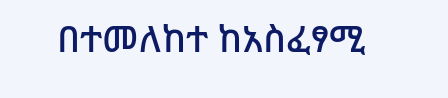በተመለከተ ከአስፈፃሚ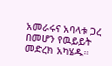አመራሩና አባላቱ ጋረ በመሆን የዉይይት መድረክ አካሄዱ።